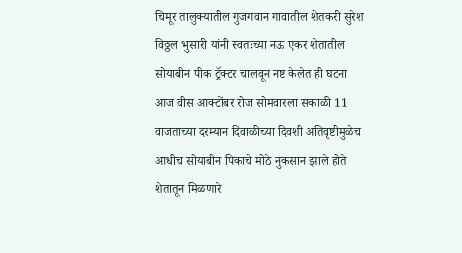चिमूर तालुक्यातील गुजगवान गावातील शेतकरी सुरेश विठ्ठल भुसारी यांनी स्वतःच्या नऊ एकर शेतातील सोयाबीन पीक ट्रॅक्टर चालवून नष्ट केलेत ही घटना आज वीस आक्टोंबर रोज सोमवारला सकाळी 11 वाजताच्या दरम्यान दिवाळीच्या दिवशी अतिवृष्टीमुळेच आधीच सोयाबीन पिकाचे मोठे नुकसान झाले होते शेतातून मिळणारे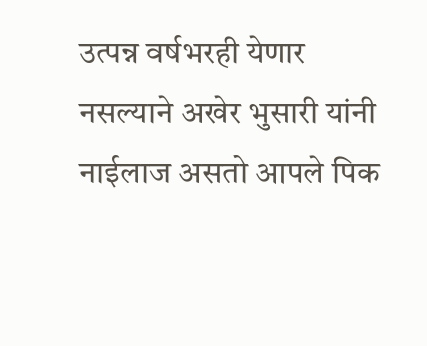उत्पन्न वर्षभरही येणार नसल्याने अखेर भुसारी यांनी नाईलाज असतो आपले पिक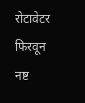रोटावेटर फिरवून नष्ट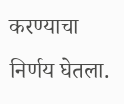करण्याचा निर्णय घेतला.